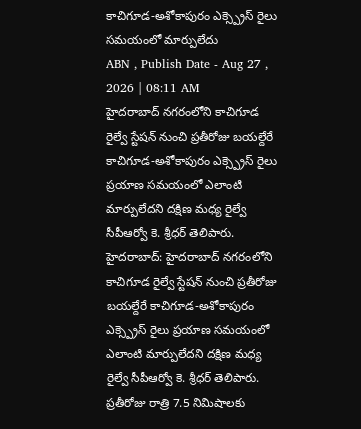కాచిగూడ-అశోకాపురం ఎక్స్ప్రెస్ రైలు సమయంలో మార్పులేదు
ABN , Publish Date - Aug 27 , 2026 | 08:11 AM
హైదరాబాద్ నగరంలోని కాచిగూడ రైల్వే స్టేషన్ నుంచి ప్రతీరోజు బయల్దేరే కాచిగూడ-అశోకాపురం ఎక్స్ప్రెస్ రైలు ప్రయాణ సమయంలో ఎలాంటి మార్పులేదని దక్షిణ మధ్య రైల్వే సీపీఆర్వో కె. శ్రీధర్ తెలిపారు.
హైదరాబాద్: హైదరాబాద్ నగరంలోని కాచిగూడ రైల్వే స్టేషన్ నుంచి ప్రతీరోజు బయల్దేరే కాచిగూడ-అశోకాపురం ఎక్స్ప్రెస్ రైలు ప్రయాణ సమయంలో ఎలాంటి మార్పులేదని దక్షిణ మధ్య రైల్వే సీపీఆర్వో కె. శ్రీధర్ తెలిపారు. ప్రతీరోజు రాత్రి 7.5 నిమిషాలకు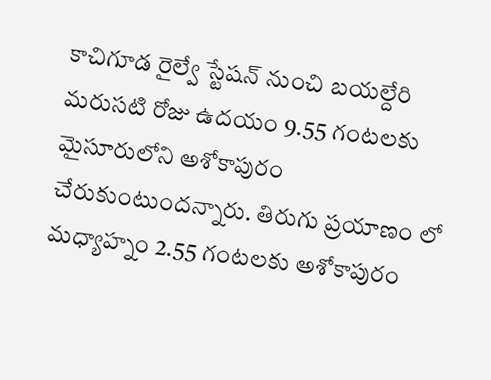కాచిగూడ రైల్వే స్టేషన్ నుంచి బయల్దేరి మరుసటి రోజు ఉదయం 9.55 గంటలకు మైసూరులోని అశోకాపురం చేరుకుంటుందన్నారు. తిరుగు ప్రయాణం లో మధ్యాహ్నం 2.55 గంటలకు అశోకాపురం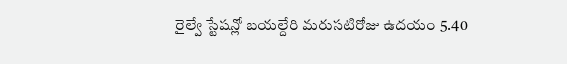రైల్వే స్టేషన్లో బయల్దేరి మరుసటిరోజు ఉదయం 5.40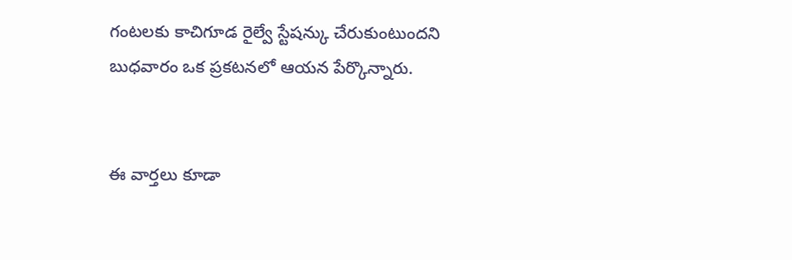గంటలకు కాచిగూడ రైల్వే స్టేషన్కు చేరుకుంటుందని బుధవారం ఒక ప్రకటనలో ఆయన పేర్కొన్నారు.


ఈ వార్తలు కూడా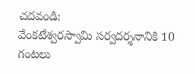చదవండి:
వేంకటేశ్వరస్వామి సర్వదర్శనానికి 10 గంటలు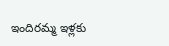ఇందిరమ్మ ఇళ్లకు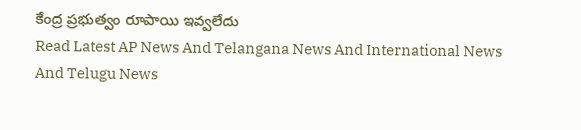కేంద్ర ప్రభుత్వం రూపాయి ఇవ్వలేదు
Read Latest AP News And Telangana News And International News And Telugu News